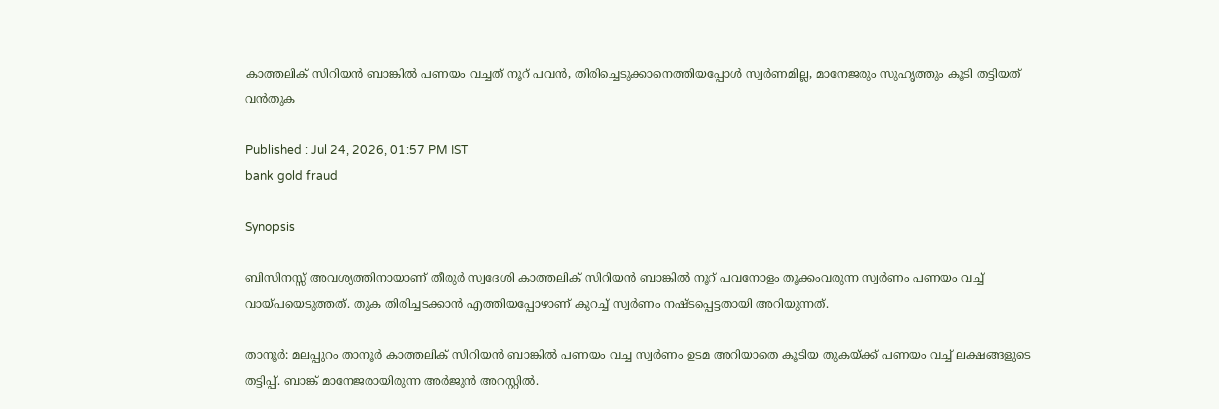കാത്തലിക് സിറിയന്‍ ബാങ്കിൽ പണയം വച്ചത് നൂറ് പവൻ, തിരിച്ചെടുക്കാനെത്തിയപ്പോൾ സ്വർണമില്ല, മാനേജരും സുഹൃത്തും കൂടി തട്ടിയത് വൻതുക

Published : Jul 24, 2026, 01:57 PM IST
bank gold fraud

Synopsis

ബിസിനസ്സ് അവശ്യത്തിനായാണ് തീരുര്‍ സ്വദേശി കാത്തലിക് സിറിയന്‍ ബാങ്കില്‍ നൂറ് പവനോളം തൂക്കംവരുന്ന സ്വര്‍ണം പണയം വച്ച് വായ്പയെടുത്തത്. തുക തിരിച്ചടക്കാന്‍ എത്തിയപ്പോഴാണ് കുറച്ച് സ്വര്‍ണം നഷ്ടപ്പെട്ടതായി അറിയുന്നത്.

താനൂര്‍: മലപ്പുറം താനൂര്‍ കാത്തലിക് സിറിയന്‍ ബാങ്കില്‍ പണയം വച്ച സ്വര്‍ണം ഉടമ അറിയാതെ കൂടിയ തുകയ്ക്ക് പണയം വച്ച് ലക്ഷങ്ങളുടെ തട്ടിപ്പ്. ബാങ്ക് മാനേജരായിരുന്ന അര്‍ജുന്‍ അറസ്റ്റില്‍.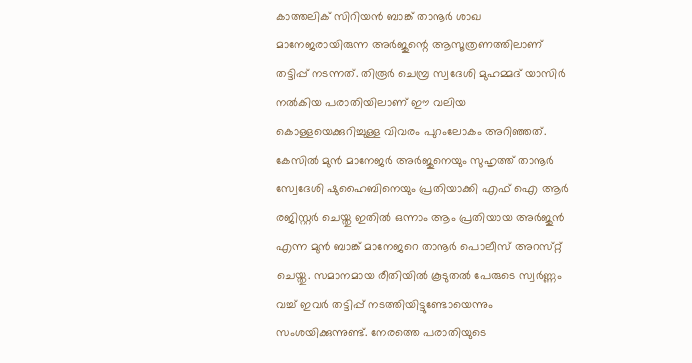കാത്തലിക് സിറിയന്‍ ബാങ്ക് താനൂര്‍ ശാഖ മാനേജരായിരുന്ന അര്‍ജുന്റെ ആസൂത്രണത്തിലാണ് തട്ടിപ്പ് നടന്നത്. തിരൂര്‍ ചെമ്പ്ര സ്വദേശി മുഹമ്മദ് യാസിര്‍ നല്‍കിയ പരാതിയിലാണ് ഈ വലിയ കൊള്ളയെക്കുറിച്ചുള്ള വിവരം പുറംലോകം അറിഞ്ഞത്. കേസില്‍ മുന്‍ മാനേജര്‍ അര്‍ജുനെയും സുഹൃത്ത് താനൂര്‍ സ്വേദേശി ഷുഹൈബിനെയും പ്രതിയാക്കി എഫ് ഐ ആര്‍ രജിസ്റ്റര്‍ ചെയ്തു ഇതില്‍ ഒന്നാം ആം പ്രതിയായ അര്‍ജുന്‍ എന്ന മുന്‍ ബാങ്ക് മാനേജറെ താനൂര്‍ പൊലീസ് അറസ്‌റ്റ് ചെയ്തു. സമാനമായ രീതിയില്‍ കൂടുതല്‍ പേരുടെ സ്വര്‍ണ്ണം വച്ച് ഇവര്‍ തട്ടിപ്പ് നടത്തിയിട്ടുണ്ടോയെന്നും സംശയിക്കുന്നുണ്ട്. നേരത്തെ പരാതിയുടെ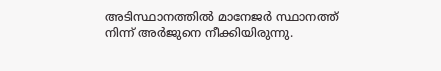അടിസ്ഥാനത്തില്‍ മാനേജര്‍ സ്ഥാനത്ത് നിന്ന് അര്‍ജുനെ നീക്കിയിരുന്നു.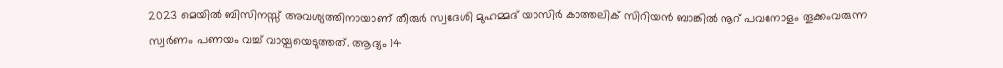2023 മെയില്‍ ബിസിനസ്സ് അവശ്യത്തിനായാണ് തീരുര്‍ സ്വദേശി മുഹമ്മദ് യാസിര്‍ കാത്തലിക് സിറിയന്‍ ബാങ്കില്‍ നൂറ് പവനോളം തൂക്കംവരുന്ന സ്വര്‍ണം പണയം വച്ച് വായ്പയെടുത്തത്. ആദ്യം 14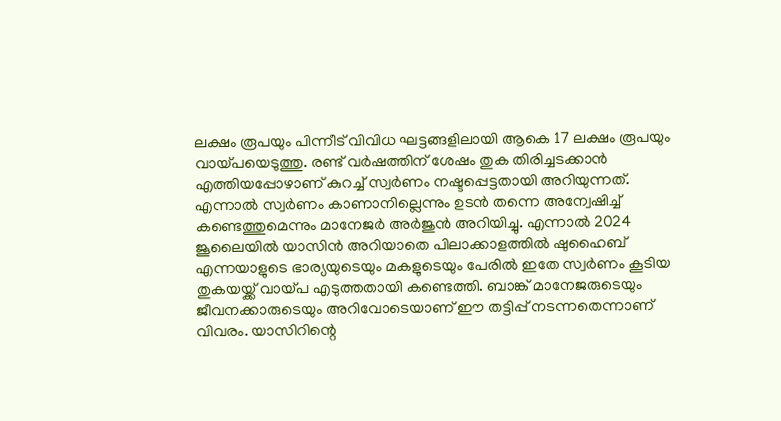ലക്ഷം രൂപയും പിന്നീട് വിവിധ ഘട്ടങ്ങളിലായി ആകെ 17 ലക്ഷം രൂപയും വായ്പയെടുത്തു. രണ്ട് വര്‍ഷത്തിന് ശേഷം തുക തിരിച്ചടക്കാന്‍ എത്തിയപ്പോഴാണ് കുറച്ച് സ്വര്‍ണം നഷ്ടപ്പെട്ടതായി അറിയുന്നത്. എന്നാല്‍ സ്വര്‍ണം കാണാനില്ലെന്നും ഉടന്‍ തന്നെ അന്വേഷിച്ച് കണ്ടെത്തുമെന്നും മാനേജര്‍ അര്‍ജുന്‍ അറിയിച്ചു. എന്നാല്‍ 2024 ജൂലൈയില്‍ യാസിന്‍ അറിയാതെ പിലാക്കാളത്തില്‍ ഷുഹൈബ് എന്നയാളുടെ ഭാര്യയുടെയും മകളുടെയും പേരില്‍ ഇതേ സ്വര്‍ണം കൂടിയ തുകയയ്ക്ക് വായ്പ എടുത്തതായി കണ്ടെത്തി. ബാങ്ക് മാനേജരുടെയും ജീവനക്കാരുടെയും അറിവോടെയാണ് ഈ തട്ടിപ്പ് നടന്നതെന്നാണ് വിവരം. യാസിറിന്റെ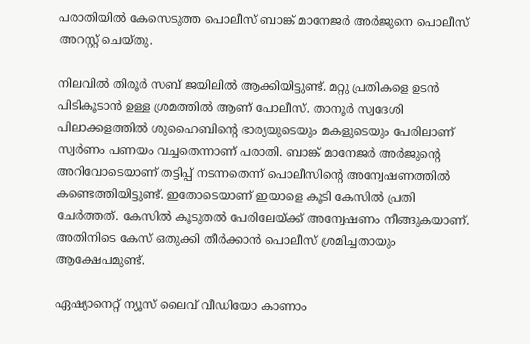പരാതിയില്‍ കേസെടുത്ത പൊലീസ് ബാങ്ക് മാനേജര്‍ അര്‍ജുനെ പൊലീസ് അറസ്റ്റ് ചെയ്തു.

നിലവില്‍ തിരൂര്‍ സബ് ജയിലില്‍ ആക്കിയിട്ടുണ്ട്. മറ്റു പ്രതികളെ ഉടന്‍ പിടികൂടാന്‍ ഉള്ള ശ്രമത്തില്‍ ആണ് പോലീസ്. താനൂര്‍ സ്വദേശി പിലാക്കളത്തില്‍ ശുഹൈബിന്റെ ഭാര്യയുടെയും മകളുടെയും പേരിലാണ് സ്വര്‍ണം പണയം വച്ചതെന്നാണ് പരാതി. ബാങ്ക് മാനേജര്‍ അര്‍ജുന്റെ അറിവോടെയാണ് തട്ടിപ്പ് നടന്നതെന്ന് പൊലീസിന്റെ അന്വേഷണത്തില്‍ കണ്ടെത്തിയിട്ടുണ്ട്. ഇതോടെയാണ് ഇയാളെ കൂടി കേസില്‍ പ്രതി ചേര്‍ത്തത്. കേസില്‍ കൂടുതല്‍ പേരിലേയ്ക്ക് അന്വേഷണം നീങ്ങുകയാണ്. അതിനിടെ കേസ് ഒതുക്കി തീര്‍ക്കാന്‍ പൊലീസ് ശ്രമിച്ചതായും ആക്ഷേപമുണ്ട്.

ഏഷ്യാനെറ്റ് ന്യൂസ് ലൈവ് വീഡിയോ കാണാം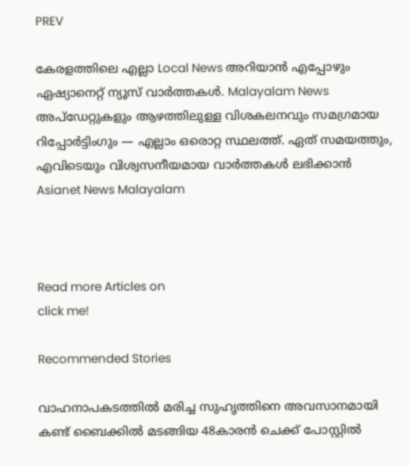PREV

കേരളത്തിലെ എല്ലാ Local News അറിയാൻ എപ്പോഴും ഏഷ്യാനെറ്റ് ന്യൂസ് വാർത്തകൾ. Malayalam News  അപ്‌ഡേറ്റുകളും ആഴത്തിലുള്ള വിശകലനവും സമഗ്രമായ റിപ്പോർട്ടിംഗും — എല്ലാം ഒരൊറ്റ സ്ഥലത്ത്. ഏത് സമയത്തും, എവിടെയും വിശ്വസനീയമായ വാർത്തകൾ ലഭിക്കാൻ Asianet News Malayalam



Read more Articles on
click me!

Recommended Stories

വാഹനാപകടത്തിൽ മരിച്ച സുഹൃത്തിനെ അവസാനമായി കണ്ട് ബൈക്കിൽ മടങ്ങിയ 48കാരൻ ചെക്ക് പോസ്റ്റിൽ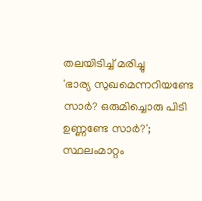തലയിടിച്ച് മരിച്ചു
'ഭാര്യ സുഖമെന്നറിയണ്ടേ സാർ? ഒരുമിച്ചൊരു പിടി ഉണ്ണണ്ടേ സാർ?'; സ്ഥലംമാറ്റം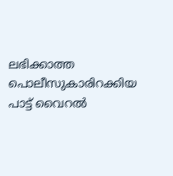ലഭിക്കാത്ത പൊലീസുകാരിറക്കിയ പാട്ട് വൈറൽ